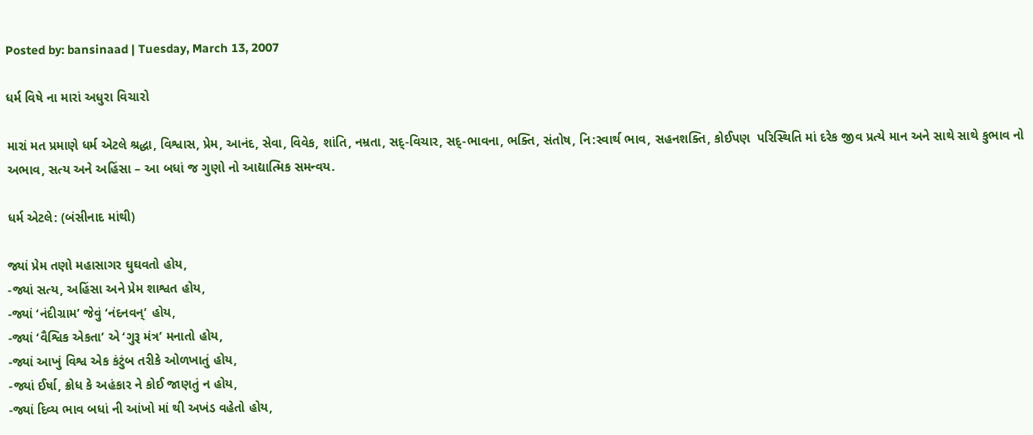Posted by: bansinaad | Tuesday, March 13, 2007

ધર્મ વિષે ના મારાં અધુરા વિચારો

મારાં મત પ્રમાણે ધર્મ એટલે શ્રદ્ધા, વિશ્વાસ, પ્રેમ, આનંદ, સેવા, વિવેક, શાંતિ, નમ્રતા, સદ્-વિચાર, સદ્-ભાવના, ભક્તિ, સંતોષ, નિ:સ્વાર્થ ભાવ, સહનશક્તિ, કોઈપણ  પરિસ્થિતિ માં દરેક જીવ પ્રત્યે માન અને સાથે સાથે કુભાવ નો અભાવ, સત્ય અને અહિંસા – આ બધાં જ ગુણો નો આદ્યાત્મિક સમન્વય.

ધર્મ એટલે: (બંસીનાદ માંથી)

જ્યાં પ્રેમ તણો મહાસાગર ઘુઘવતો હોય,
-જ્યાં સત્ય, અહિંસા અને પ્રેમ શાશ્વત હોય,
-જ્યાં ‘નંદીગ્રામ’ જેવું ‘નંદનવન્’ હોય,
-જ્યાં ‘વૈશ્વિક એકતા’ એ ‘ગુરૂ મંત્ર’ મનાતો હોય,
-જ્યાં આખું વિશ્વ એક કંટુંબ તરીકે ઓળખાતું હોય,
-જ્યાં ઈર્ષા, ક્રોધ કે અહંકાર ને કોઈ જાણતું ન હોય,
-જ્યાં દિવ્ય ભાવ બધાં ની આંખો માં થી અખંડ વહેતો હોય,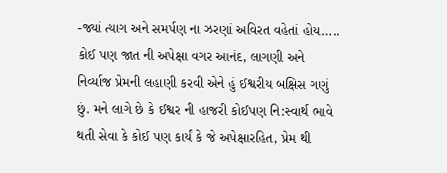-જ્યાં ત્યાગ અને સમર્પણ ના ઝરણાં અવિરત વહેતાં હોય…..
કોઈ પણ જાત ની અપેક્ષા વગર આનંદ, લાગણી અને નિર્વ્યાજ પ્રેમની લહાણી કરવી એને હું ઈશ્વરીય બક્ષિસ ગણું છું. મને લાગે છે કે ઈશ્વર ની હાજરી કોઈપણ નિ:સ્વાર્થ ભાવે થતી સેવા કે કોઈ પણ કાર્યં કે જે અપેક્ષારહિત, પ્રેમ થી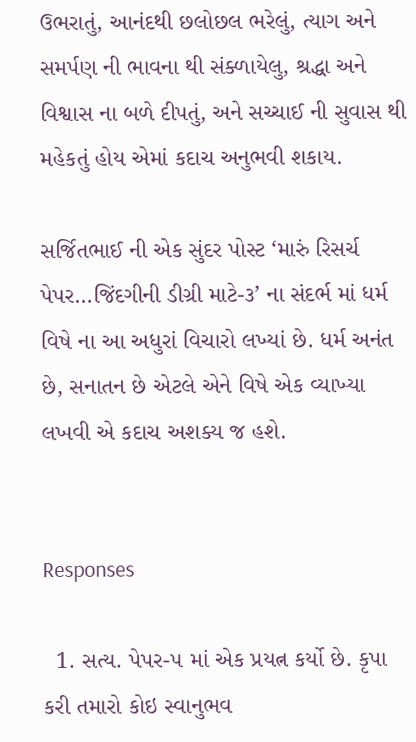ઉભરાતું, આનંદથી છલોછલ ભરેલું, ત્યાગ અને સમર્પણ ની ભાવના થી સંક્ળાયેલુ, શ્રદ્ધા અને વિશ્વાસ ના બળે દીપતું, અને સચ્ચાઈ ની સુવાસ થી મહેકતું હોય એમાં કદાચ અનુભવી શકાય.

સર્જિતભાઈ ની એક સુંદર પોસ્ટ ‘મારું રિસર્ચ પેપર…જિંદગીની ડીગ્રી માટે-૩’ ના સંદર્ભ માં ધર્મ વિષે ના આ અધુરાં વિચારો લખ્યાં છે. ધર્મ અનંત છે, સનાતન છે એટલે એને વિષે એક વ્યાખ્યા લખવી એ કદાચ અશક્ય જ હશે.


Responses

  1. સત્ય. પેપર-૫ માં એક પ્રયત્ન કર્યો છે. કૃપા કરી તમારો કોઇ સ્વાનુભવ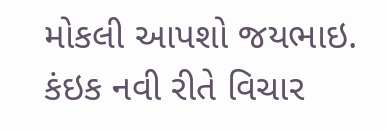મોકલી આપશો જયભાઇ. કંઇક નવી રીતે વિચાર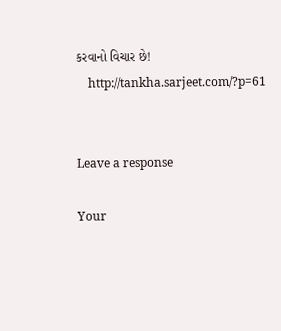કરવાનો વિચાર છે!
    http://tankha.sarjeet.com/?p=61


Leave a response

Your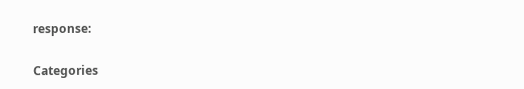response:

Categories